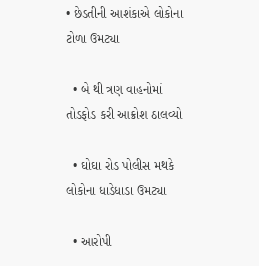• છેડતીની આશંકાએ લોકોના ટોળા ઉમટ્યા

  • બે થી ત્રણ વાહનોમાં તોડફોડ કરી આક્રોશ ઠાલવ્યો

  • ઘોઘા રોડ પોલીસ મથકે લોકોના ધાડેધાડા ઉમટ્યા

  • આરોપી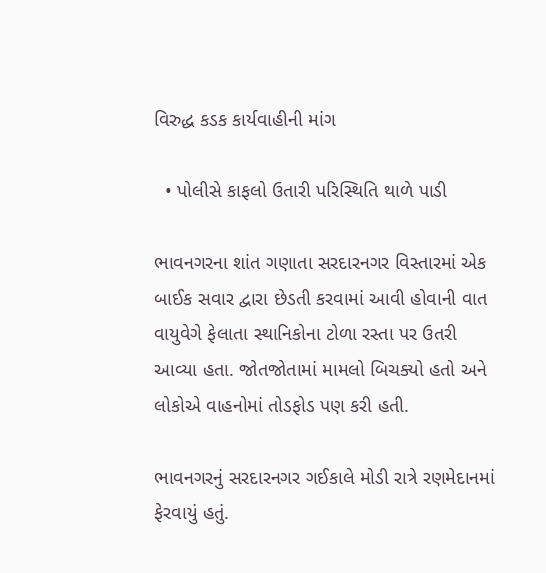વિરુદ્ધ કડક કાર્યવાહીની માંગ

  • પોલીસે કાફલો ઉતારી પરિસ્થિતિ થાળે પાડી

ભાવનગરના શાંત ગણાતા સરદારનગર વિસ્તારમાં એક બાઈક સવાર દ્વારા છેડતી કરવામાં આવી હોવાની વાત વાયુવેગે ફેલાતા સ્થાનિકોના ટોળા રસ્તા પર ઉતરી આવ્યા હતા. જોતજોતામાં મામલો બિચક્યો હતો અને લોકોએ વાહનોમાં તોડફોડ પણ કરી હતી.

ભાવનગરનું સરદારનગર ગઈકાલે મોડી રાત્રે રણમેદાનમાં ફેરવાયું હતું.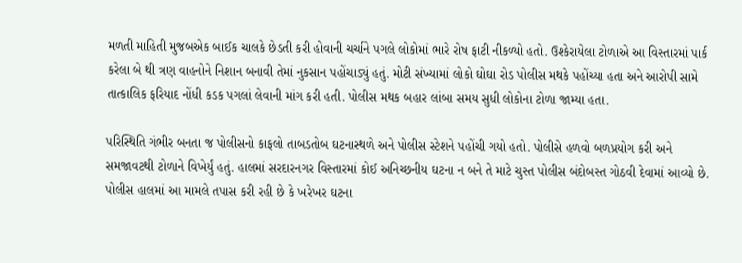મળતી માહિતી મુજબએક બાઈક ચાલકે છેડતી કરી હોવાની ચર્ચાને પગલે લોકોમાં ભારે રોષ ફાટી નીકળ્યો હતો. ઉશ્કેરાયેલા ટોળાએ આ વિસ્તારમાં પાર્ક કરેલા બે થી ત્રણ વાહનોને નિશાન બનાવી તેમાં નુકસાન પહોંચાડ્યું હતું. મોટી સંખ્યામાં લોકો ઘોઘા રોડ પોલીસ મથકે પહોંચ્યા હતા અને આરોપી સામે તાત્કાલિક ફરિયાદ નોંધી કડક પગલાં લેવાની માંગ કરી હતી. પોલીસ મથક બહાર લાંબા સમય સુધી લોકોના ટોળા જામ્યા હતા.

પરિસ્થિતિ ગંભીર બનતા જ પોલીસનો કાફલો તાબડતોબ ઘટનાસ્થળે અને પોલીસ સ્ટેશને પહોંચી ગયો હતો. પોલીસે હળવો બળપ્રયોગ કરી અને સમજાવટથી ટોળાને વિખેર્યું હતું. હાલમાં સરદારનગર વિસ્તારમાં કોઈ અનિચ્છનીય ઘટના ન બને તે માટે ચુસ્ત પોલીસ બંદોબસ્ત ગોઠવી દેવામાં આવ્યો છે. પોલીસ હાલમાં આ મામલે તપાસ કરી રહી છે કે ખરેખર ઘટના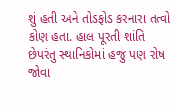શું હતી અને તોડફોડ કરનારા તત્વો કોણ હતા. હાલ પૂરતી શાંતિ છેપરંતુ સ્થાનિકોમાં હજુ પણ રોષ જોવા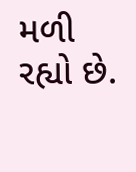મળી રહ્યો છે.